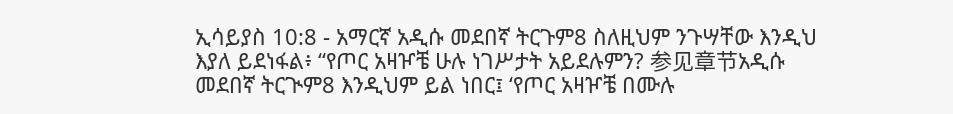ኢሳይያስ 10:8 - አማርኛ አዲሱ መደበኛ ትርጉም8 ስለዚህም ንጉሣቸው እንዲህ እያለ ይደነፋል፥ “የጦር አዛዦቼ ሁሉ ነገሥታት አይደሉምን? 参见章节አዲሱ መደበኛ ትርጒም8 እንዲህም ይል ነበር፤ ‘የጦር አዛዦቼ በሙሉ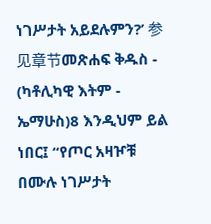ነገሥታት አይደሉምን?’ 参见章节መጽሐፍ ቅዱስ - (ካቶሊካዊ እትም - ኤማሁስ)8 እንዲህም ይል ነበር፤ “የጦር አዛዦቹ በሙሉ ነገሥታት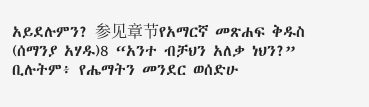አይደሉምን? 参见章节የአማርኛ መጽሐፍ ቅዱስ (ሰማንያ አሃዱ)8 “አንተ ብቻህን አለቃ ነህን?” ቢሉትም፥ የሔማትን መንደር ወሰድሁ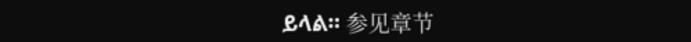ይላል። 参见章节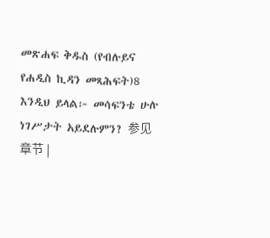መጽሐፍ ቅዱስ (የብሉይና የሐዲስ ኪዳን መጻሕፍት)8 እንዲህ ይላል፦ መሳፍንቴ ሁሉ ነገሥታት አይደሉምን? 参见章节 |